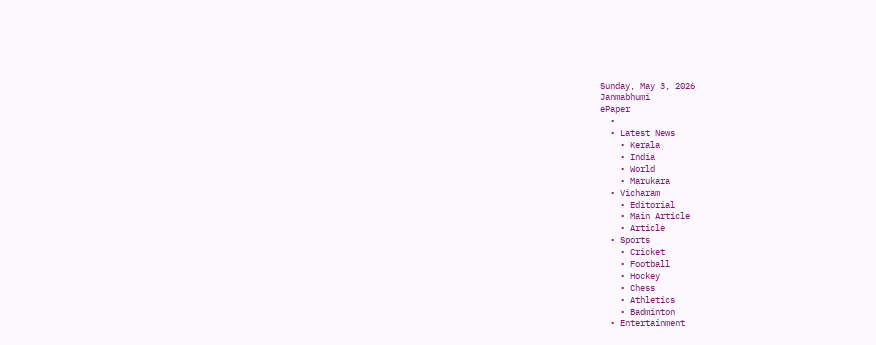Sunday, May 3, 2026
Janmabhumi
ePaper
  •
  • Latest News
    • Kerala
    • India
    • World
    • Marukara
  • Vicharam
    • Editorial
    • Main Article
    • Article
  • Sports
    • Cricket
    • Football
    • Hockey
    • Chess
    • Athletics
    • Badminton
  • Entertainment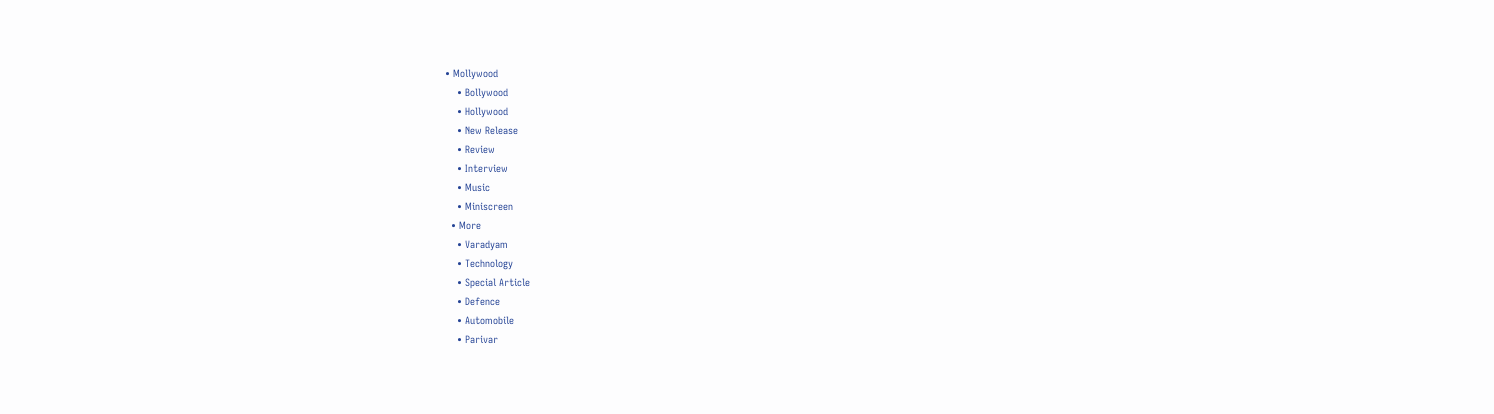• Mollywood
    • Bollywood
    • Hollywood
    • New Release
    • Review
    • Interview
    • Music
    • Miniscreen
  • More
    • Varadyam
    • Technology
    • Special Article
    • Defence
    • Automobile
    • Parivar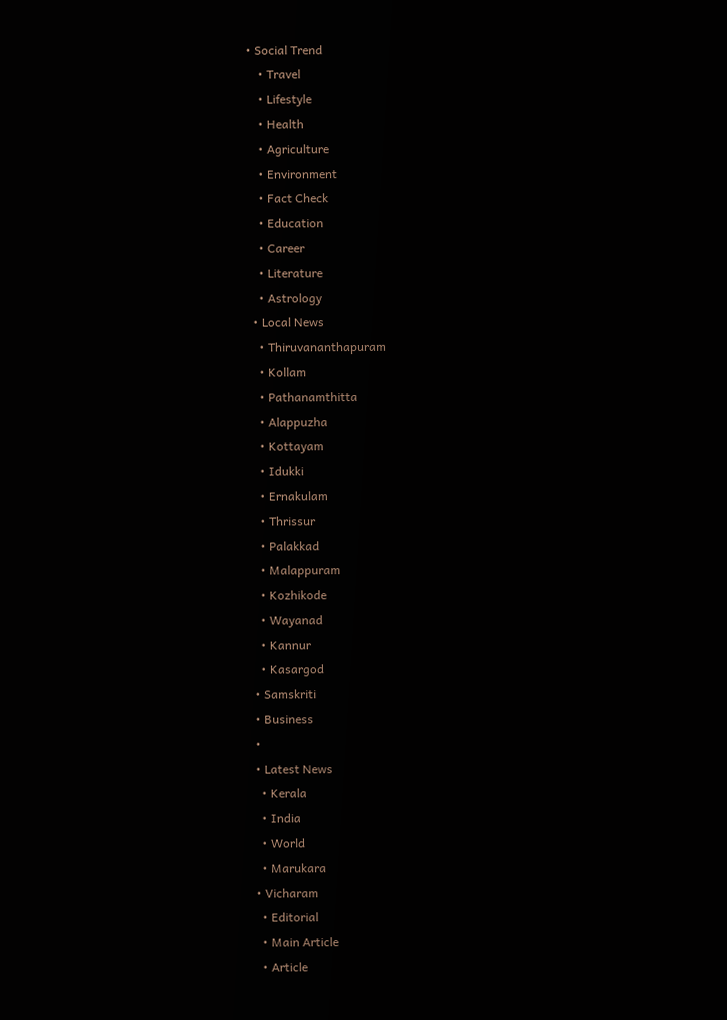• Social Trend
    • Travel
    • Lifestyle
    • Health
    • Agriculture
    • Environment
    • Fact Check
    • Education
    • Career
    • Literature
    • Astrology
  • Local News
    • Thiruvananthapuram
    • Kollam
    • Pathanamthitta
    • Alappuzha
    • Kottayam
    • Idukki
    • Ernakulam
    • Thrissur
    • Palakkad
    • Malappuram
    • Kozhikode
    • Wayanad
    • Kannur
    • Kasargod
  • Samskriti
  • Business
  •
  • Latest News
    • Kerala
    • India
    • World
    • Marukara
  • Vicharam
    • Editorial
    • Main Article
    • Article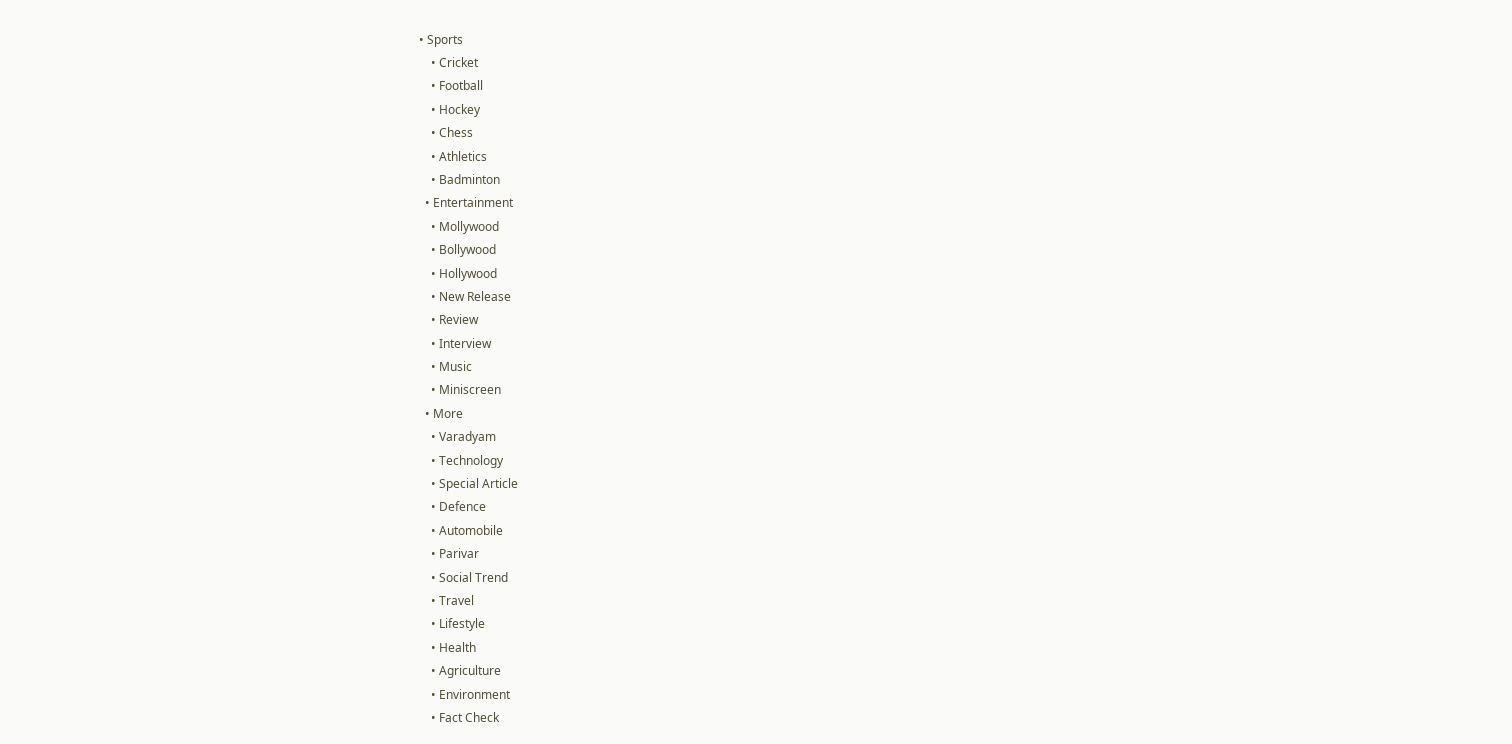• Sports
    • Cricket
    • Football
    • Hockey
    • Chess
    • Athletics
    • Badminton
  • Entertainment
    • Mollywood
    • Bollywood
    • Hollywood
    • New Release
    • Review
    • Interview
    • Music
    • Miniscreen
  • More
    • Varadyam
    • Technology
    • Special Article
    • Defence
    • Automobile
    • Parivar
    • Social Trend
    • Travel
    • Lifestyle
    • Health
    • Agriculture
    • Environment
    • Fact Check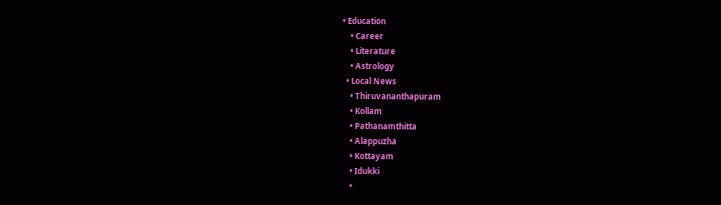• Education
    • Career
    • Literature
    • Astrology
  • Local News
    • Thiruvananthapuram
    • Kollam
    • Pathanamthitta
    • Alappuzha
    • Kottayam
    • Idukki
    •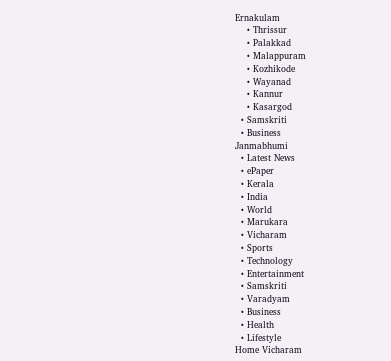Ernakulam
    • Thrissur
    • Palakkad
    • Malappuram
    • Kozhikode
    • Wayanad
    • Kannur
    • Kasargod
  • Samskriti
  • Business
Janmabhumi
  • Latest News
  • ePaper
  • Kerala
  • India
  • World
  • Marukara
  • Vicharam
  • Sports
  • Technology
  • Entertainment
  • Samskriti
  • Varadyam
  • Business
  • Health
  • Lifestyle
Home Vicharam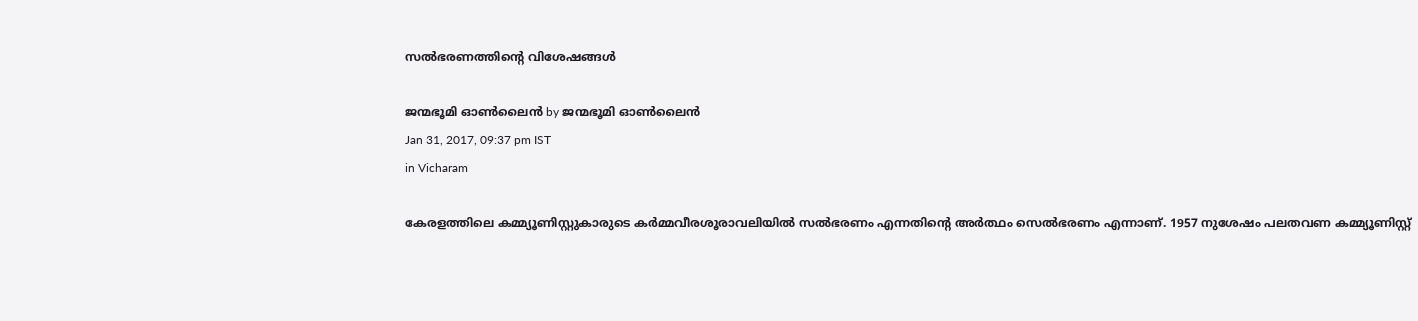സല്‍ഭരണത്തിന്റെ വിശേഷങ്ങള്‍

ജന്മഭൂമി ഓണ്‍ലൈന്‍ by ജന്മഭൂമി ഓണ്‍ലൈന്‍
Jan 31, 2017, 09:37 pm IST
in Vicharam

കേരളത്തിലെ കമ്മ്യൂണിസ്റ്റുകാരുടെ കര്‍മ്മവീരശൂരാവലിയില്‍ സല്‍ഭരണം എന്നതിന്റെ അര്‍ത്ഥം സെല്‍ഭരണം എന്നാണ്. 1957 നുശേഷം പലതവണ കമ്മ്യൂണിസ്റ്റ്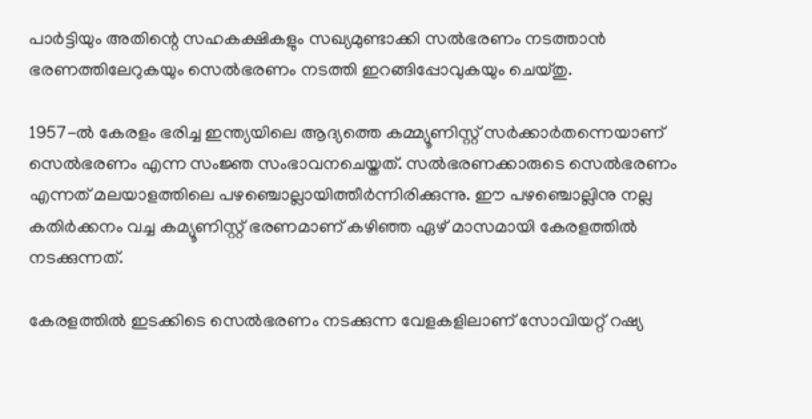പാര്‍ട്ടിയും അതിന്റെ സഹകക്ഷികളും സഖ്യമുണ്ടാക്കി സല്‍ഭരണം നടത്താന്‍ ഭരണത്തിലേറുകയും സെല്‍ഭരണം നടത്തി ഇറങ്ങിപ്പോവുകയും ചെയ്തു.

1957-ല്‍ കേരളം ഭരിച്ച ഇന്ത്യയിലെ ആദ്യത്തെ കമ്മ്യൂണിസ്റ്റ് സര്‍ക്കാര്‍തന്നെയാണ് സെല്‍ഭരണം എന്ന സംജ്ഞ സംഭാവനചെയ്തത്. സല്‍ഭരണക്കാരുടെ സെല്‍ഭരണം എന്നത് മലയാളത്തിലെ പഴഞ്ചൊല്ലായിത്തീര്‍ന്നിരിക്കുന്നു. ഈ പഴഞ്ചൊല്ലിനു നല്ല കതിര്‍ക്കനം വച്ച കമ്യൂണിസ്റ്റ് ഭരണമാണ് കഴിഞ്ഞ ഏഴ് മാസമായി കേരളത്തില്‍ നടക്കുന്നത്.

കേരളത്തില്‍ ഇടക്കിടെ സെല്‍ഭരണം നടക്കുന്ന വേളകളിലാണ് സോവിയറ്റ് റഷ്യ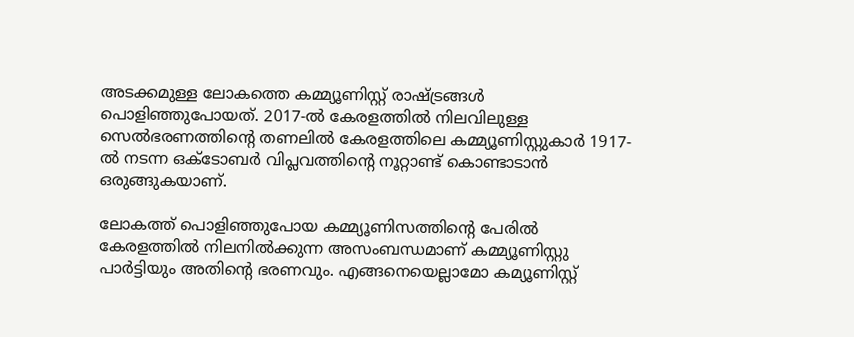അടക്കമുള്ള ലോകത്തെ കമ്മ്യൂണിസ്റ്റ് രാഷ്‌ട്രങ്ങള്‍ പൊളിഞ്ഞുപോയത്. 2017-ല്‍ കേരളത്തില്‍ നിലവിലുള്ള സെല്‍ഭരണത്തിന്റെ തണലില്‍ കേരളത്തിലെ കമ്മ്യൂണിസ്റ്റുകാര്‍ 1917-ല്‍ നടന്ന ഒക്‌ടോബര്‍ വിപ്ലവത്തിന്റെ നൂറ്റാണ്ട് കൊണ്ടാടാന്‍ ഒരുങ്ങുകയാണ്.

ലോകത്ത് പൊളിഞ്ഞുപോയ കമ്മ്യൂണിസത്തിന്റെ പേരില്‍ കേരളത്തില്‍ നിലനില്‍ക്കുന്ന അസംബന്ധമാണ് കമ്മ്യൂണിസ്റ്റു പാര്‍ട്ടിയും അതിന്റെ ഭരണവും. എങ്ങനെയെല്ലാമോ കമ്യൂണിസ്റ്റ്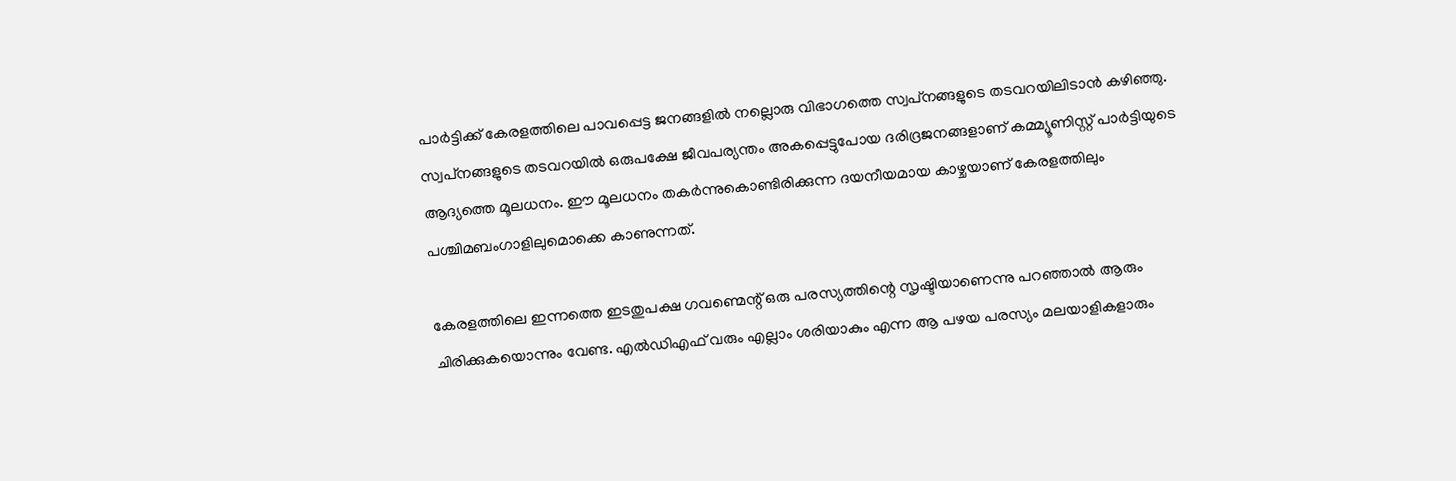പാര്‍ട്ടിക്ക് കേരളത്തിലെ പാവപ്പെട്ട ജനങ്ങളില്‍ നല്ലൊരു വിഭാഗത്തെ സ്വപ്‌നങ്ങളുടെ തടവറയിലിടാന്‍ കഴിഞ്ഞു. സ്വപ്‌നങ്ങളുടെ തടവറയില്‍ ഒരുപക്ഷേ ജീവപര്യന്തം അകപ്പെട്ടുപോയ ദരിദ്രജനങ്ങളാണ് കമ്മ്യൂണിസ്റ്റ് പാര്‍ട്ടിയുടെ ആദ്യത്തെ മൂലധനം. ഈ മൂലധനം തകര്‍ന്നുകൊണ്ടിരിക്കുന്ന ദയനീയമായ കാഴ്ചയാണ് കേരളത്തിലും പശ്ചിമബംഗാളിലുമൊക്കെ കാണുന്നത്.

കേരളത്തിലെ ഇന്നത്തെ ഇടതുപക്ഷ ഗവണ്മെന്റ് ഒരു പരസ്യത്തിന്റെ സൃഷ്ടിയാണെന്നു പറഞ്ഞാല്‍ ആരും ചിരിക്കുകയൊന്നും വേണ്ട. എല്‍ഡിഎഫ് വരും എല്ലാം ശരിയാകും എന്ന ആ പഴയ പരസ്യം മലയാളികളാരും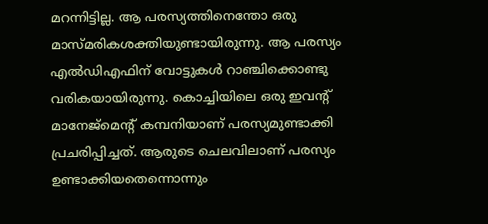മറന്നിട്ടില്ല. ആ പരസ്യത്തിനെന്തോ ഒരു മാസ്മരികശക്തിയുണ്ടായിരുന്നു. ആ പരസ്യം എല്‍ഡിഎഫിന് വോട്ടുകള്‍ റാഞ്ചിക്കൊണ്ടു വരികയായിരുന്നു. കൊച്ചിയിലെ ഒരു ഇവന്റ് മാനേജ്‌മെന്റ് കമ്പനിയാണ് പരസ്യമുണ്ടാക്കി പ്രചരിപ്പിച്ചത്. ആരുടെ ചെലവിലാണ് പരസ്യം ഉണ്ടാക്കിയതെന്നൊന്നും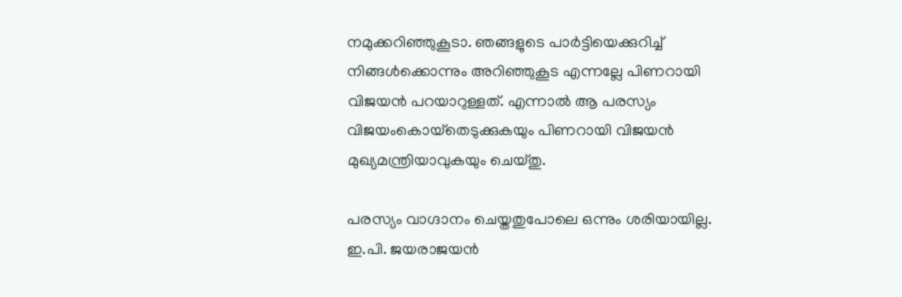നമുക്കറിഞ്ഞുകൂടാ. ഞങ്ങളുടെ പാര്‍ട്ടിയെക്കുറിച്ച് നിങ്ങള്‍ക്കൊന്നും അറിഞ്ഞുകൂട എന്നല്ലേ പിണറായി വിജയന്‍ പറയാറുള്ളത്. എന്നാല്‍ ആ പരസ്യം വിജയംകൊയ്‌തെടുക്കുകയും പിണറായി വിജയന്‍ മുഖ്യമന്ത്രിയാവുകയും ചെയ്തു.

പരസ്യം വാഗ്ദാനം ചെയ്തതുപോലെ ഒന്നും ശരിയായില്ല. ഇ.പി. ജയരാജയന്‍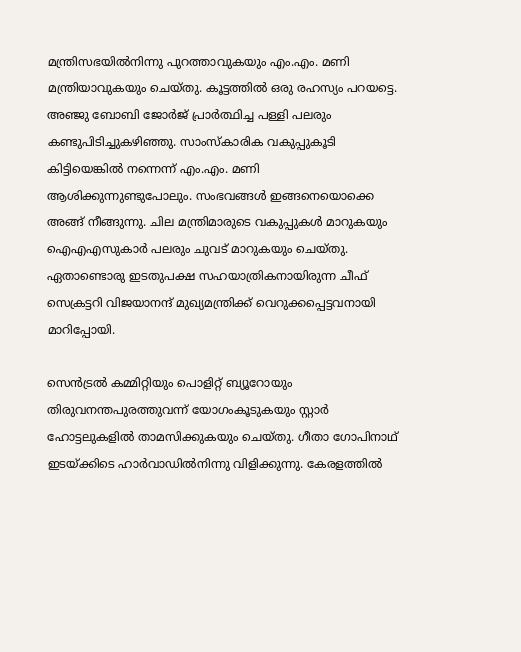മന്ത്രിസഭയില്‍നിന്നു പുറത്താവുകയും എം.എം. മണി മന്ത്രിയാവുകയും ചെയ്തു. കൂട്ടത്തില്‍ ഒരു രഹസ്യം പറയട്ടെ. അഞ്ജു ബോബി ജോര്‍ജ് പ്രാര്‍ത്ഥിച്ച പള്ളി പലരും കണ്ടുപിടിച്ചുകഴിഞ്ഞു. സാംസ്‌കാരിക വകുപ്പുകൂടി കിട്ടിയെങ്കില്‍ നന്നെന്ന് എം.എം. മണി ആശിക്കുന്നുണ്ടുപോലും. സംഭവങ്ങള്‍ ഇങ്ങനെയൊക്കെ അങ്ങ് നീങ്ങുന്നു. ചില മന്ത്രിമാരുടെ വകുപ്പുകള്‍ മാറുകയും ഐഎഎസുകാര്‍ പലരും ചുവട് മാറുകയും ചെയ്തു. ഏതാണ്ടൊരു ഇടതുപക്ഷ സഹയാത്രികനായിരുന്ന ചീഫ് സെക്രട്ടറി വിജയാനന്ദ് മുഖ്യമന്ത്രിക്ക് വെറുക്കപ്പെട്ടവനായി മാറിപ്പോയി.

സെന്‍ട്രല്‍ കമ്മിറ്റിയും പൊളിറ്റ് ബ്യൂറോയും തിരുവനന്തപുരത്തുവന്ന് യോഗംകൂടുകയും സ്റ്റാര്‍ ഹോട്ടലുകളില്‍ താമസിക്കുകയും ചെയ്തു. ഗീതാ ഗോപിനാഥ് ഇടയ്‌ക്കിടെ ഹാര്‍വാഡില്‍നിന്നു വിളിക്കുന്നു. കേരളത്തില്‍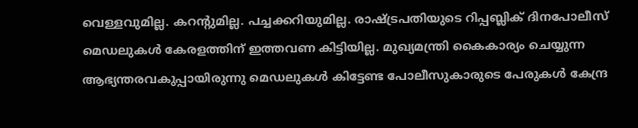വെള്ളവുമില്ല. കറന്റുമില്ല. പച്ചക്കറിയുമില്ല. രാഷ്‌ട്രപതിയുടെ റിപ്പബ്ലിക് ദിനപോലീസ് മെഡലുകള്‍ കേരളത്തിന് ഇത്തവണ കിട്ടിയില്ല. മുഖ്യമന്ത്രി കൈകാര്യം ചെയ്യുന്ന ആഭ്യന്തരവകുപ്പായിരുന്നു മെഡലുകള്‍ കിട്ടേണ്ട പോലീസുകാരുടെ പേരുകള്‍ കേന്ദ്ര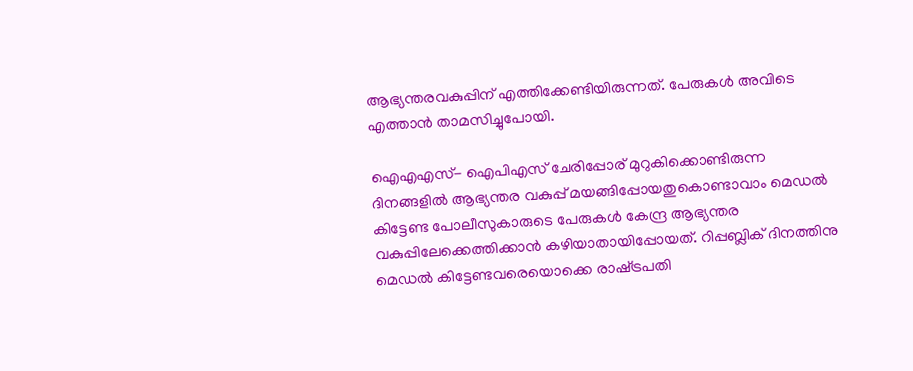ആഭ്യന്തരവകുപ്പിന് എത്തിക്കേണ്ടിയിരുന്നത്. പേരുകള്‍ അവിടെ എത്താന്‍ താമസിച്ചുപോയി.

ഐഎഎസ്- ഐപിഎസ് ചേരിപ്പോര് മുറുകിക്കൊണ്ടിരുന്ന ദിനങ്ങളില്‍ ആഭ്യന്തര വകുപ്പ് മയങ്ങിപ്പോയതുകൊണ്ടാവാം മെഡല്‍ കിട്ടേണ്ട പോലീസുകാരുടെ പേരുകള്‍ കേന്ദ്ര ആഭ്യന്തര വകുപ്പിലേക്കെത്തിക്കാന്‍ കഴിയാതായിപ്പോയത്. റിപ്പബ്ലിക് ദിനത്തിനു മെഡല്‍ കിട്ടേണ്ടവരെയൊക്കെ രാഷ്‌ട്രപതി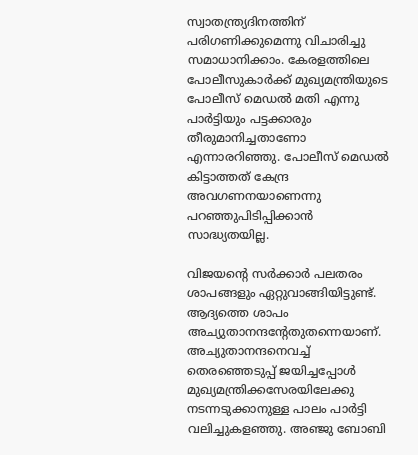സ്വാതന്ത്ര്യദിനത്തിന് പരിഗണിക്കുമെന്നു വിചാരിച്ചു സമാധാനിക്കാം. കേരളത്തിലെ പോലീസുകാര്‍ക്ക് മുഖ്യമന്ത്രിയുടെ പോലീസ് മെഡല്‍ മതി എന്നു പാര്‍ട്ടിയും പട്ടക്കാരും തീരുമാനിച്ചതാണോ എന്നാരറിഞ്ഞു. പോലീസ് മെഡല്‍ കിട്ടാത്തത് കേന്ദ്ര അവഗണനയാണെന്നു പറഞ്ഞുപിടിപ്പിക്കാന്‍ സാദ്ധ്യതയില്ല.

വിജയന്റെ സര്‍ക്കാര്‍ പലതരം ശാപങ്ങളും ഏറ്റുവാങ്ങിയിട്ടുണ്ട്. ആദ്യത്തെ ശാപം അച്യുതാനന്ദന്റേതുതന്നെയാണ്. അച്യുതാനന്ദനെവച്ച് തെരഞ്ഞെടുപ്പ് ജയിച്ചപ്പോള്‍ മുഖ്യമന്ത്രിക്കസേരയിലേക്കു നടന്നടുക്കാനുള്ള പാലം പാര്‍ട്ടി വലിച്ചുകളഞ്ഞു. അഞ്ജു ബോബി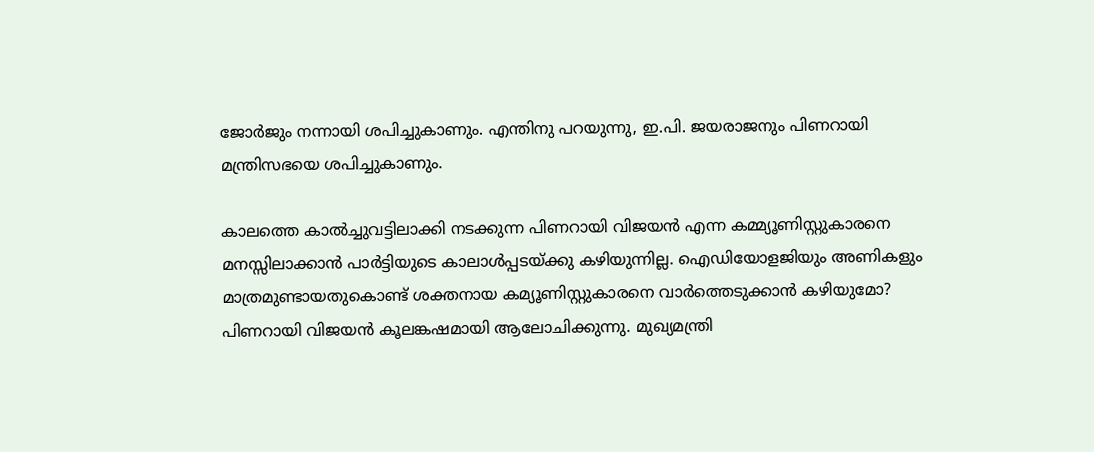ജോര്‍ജും നന്നായി ശപിച്ചുകാണും. എന്തിനു പറയുന്നു, ഇ.പി. ജയരാജനും പിണറായി മന്ത്രിസഭയെ ശപിച്ചുകാണും.

കാലത്തെ കാല്‍ച്ചുവട്ടിലാക്കി നടക്കുന്ന പിണറായി വിജയന്‍ എന്ന കമ്മ്യൂണിസ്റ്റുകാരനെ മനസ്സിലാക്കാന്‍ പാര്‍ട്ടിയുടെ കാലാള്‍പ്പടയ്‌ക്കു കഴിയുന്നില്ല. ഐഡിയോളജിയും അണികളും മാത്രമുണ്ടായതുകൊണ്ട് ശക്തനായ കമ്യൂണിസ്റ്റുകാരനെ വാര്‍ത്തെടുക്കാന്‍ കഴിയുമോ? പിണറായി വിജയന്‍ കൂലങ്കഷമായി ആലോചിക്കുന്നു. മുഖ്യമന്ത്രി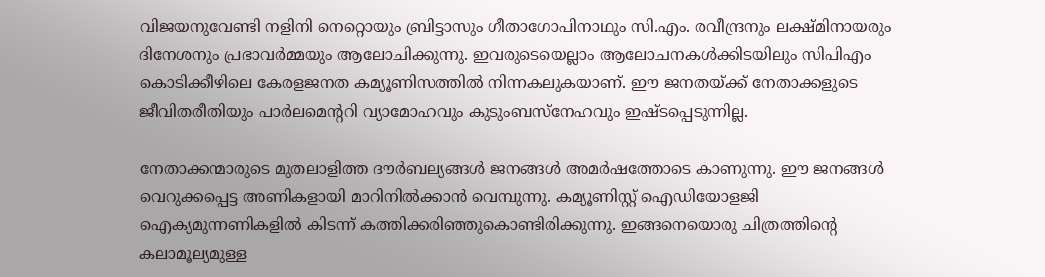വിജയനുവേണ്ടി നളിനി നെറ്റൊയും ബ്രിട്ടാസും ഗീതാഗോപിനാഥും സി.എം. രവീന്ദ്രനും ലക്ഷ്മിനായരും ദിനേശനും പ്രഭാവര്‍മ്മയും ആലോചിക്കുന്നു. ഇവരുടെയെല്ലാം ആലോചനകള്‍ക്കിടയിലും സിപിഎം കൊടിക്കീഴിലെ കേരളജനത കമ്യൂണിസത്തില്‍ നിന്നകലുകയാണ്. ഈ ജനതയ്‌ക്ക് നേതാക്കളുടെ ജീവിതരീതിയും പാര്‍ലമെന്ററി വ്യാമോഹവും കുടുംബസ്‌നേഹവും ഇഷ്ടപ്പെടുന്നില്ല.

നേതാക്കന്മാരുടെ മുതലാളിത്ത ദൗര്‍ബല്യങ്ങള്‍ ജനങ്ങള്‍ അമര്‍ഷത്തോടെ കാണുന്നു. ഈ ജനങ്ങള്‍ വെറുക്കപ്പെട്ട അണികളായി മാറിനില്‍ക്കാന്‍ വെമ്പുന്നു. കമ്യൂണിസ്റ്റ് ഐഡിയോളജി ഐക്യമുന്നണികളില്‍ കിടന്ന് കത്തിക്കരിഞ്ഞുകൊണ്ടിരിക്കുന്നു. ഇങ്ങനെയൊരു ചിത്രത്തിന്റെ കലാമൂല്യമുള്ള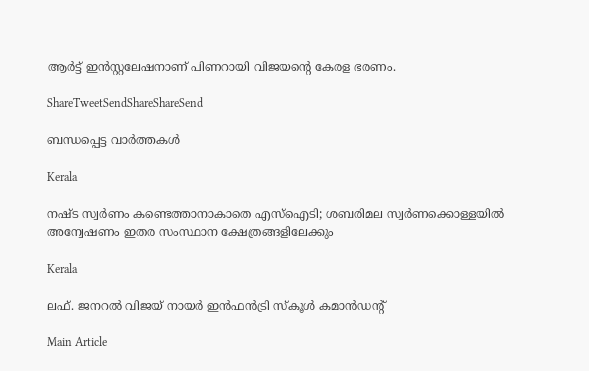ആര്‍ട്ട് ഇന്‍സ്റ്റലേഷനാണ് പിണറായി വിജയന്റെ കേരള ഭരണം.

ShareTweetSendShareShareSend

ബന്ധപ്പെട്ട വാര്‍ത്തകള്‍

Kerala

നഷ്ട സ്വര്‍ണം കണ്ടെത്താനാകാതെ എസ്‌ഐടി; ശബരിമല സ്വര്‍ണക്കൊള്ളയില്‍ അന്വേഷണം ഇതര സംസ്ഥാന ക്ഷേത്രങ്ങളിലേക്കും

Kerala

ലഫ്. ജനറല്‍ വിജയ് നായര്‍ ഇന്‍ഫന്‍ട്രി സ്‌കൂള്‍ കമാന്‍ഡന്റ്

Main Article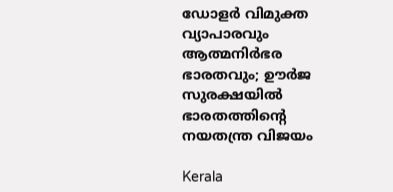ഡോളര്‍ വിമുക്ത വ്യാപാരവും ആത്മനിര്‍ഭര ഭാരതവും; ഊര്‍ജ സുരക്ഷയില്‍ ഭാരതത്തിന്റെ നയതന്ത്ര വിജയം

Kerala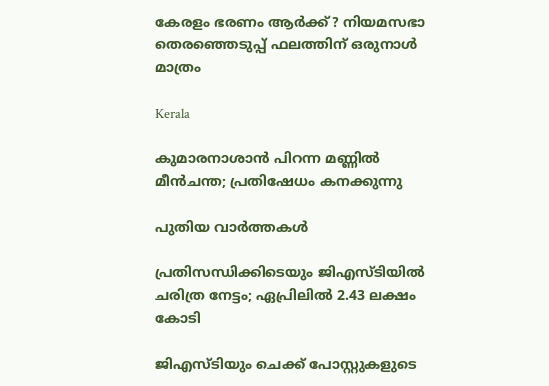കേരളം ഭരണം ആര്‍ക്ക്? നിയമസഭാ തെരഞ്ഞെടുപ്പ് ഫലത്തിന് ഒരുനാള്‍ മാത്രം

Kerala

കുമാരനാശാന്‍ പിറന്ന മണ്ണില്‍ മീന്‍ചന്ത; പ്രതിഷേധം കനക്കുന്നു

പുതിയ വാര്‍ത്തകള്‍

പ്രതിസന്ധിക്കിടെയും ജിഎസ്ടിയില്‍ ചരിത്ര നേട്ടം; ഏപ്രിലില്‍ 2.43 ലക്ഷം കോടി

ജിഎസ്ടിയും ചെക്ക് പോസ്റ്റുകളുടെ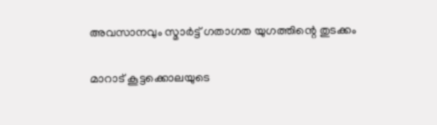അവസാനവും സ്മാര്‍ട്ട് ഗതാഗത യുഗത്തിന്റെ തുടക്കം

മാറാട് കൂട്ടക്കൊലയുടെ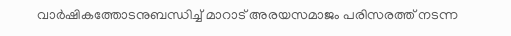വാര്‍ഷികത്തോടനുബന്ധിച്ച് മാറാട് അരയസമാജം പരിസരത്ത് നടന്ന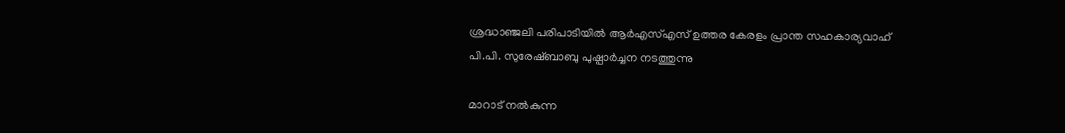ശ്രദ്ധാഞ്ജലി പരിപാടിയില്‍ ആര്‍എസ്എസ് ഉത്തര കേരളം പ്രാന്ത സഹകാര്യവാഹ്
പി.പി. സുരേഷ്ബാബു പുഷ്പാര്‍ച്ചന നടത്തുന്നു

മാറാട് നല്‍കുന്ന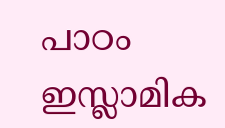പാഠം ഇസ്ലാമിക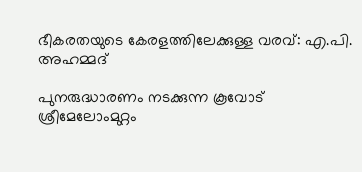ഭീകരതയുടെ കേരളത്തിലേക്കുള്ള വരവ്: എ.പി. അഹമ്മദ്

പുനരുദ്ധാരണം നടക്കുന്ന കൂവോട് ശ്രീമേലോംമുറ്റം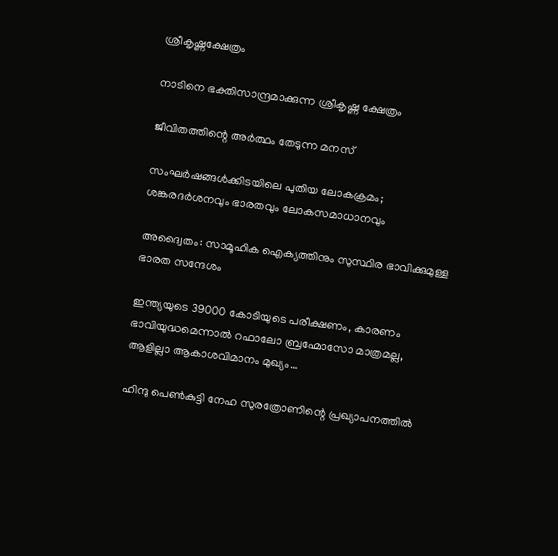ശ്രീകൃഷ്ണക്ഷേത്രം

നാടിനെ ഭക്തിസാന്ദ്രമാക്കുന്ന ശ്രീകൃഷ്ണ ക്ഷേത്രം

ജീവിതത്തിന്റെ അര്‍ത്ഥം തേടുന്ന മനസ്

സംഘര്‍ഷങ്ങള്‍ക്കിടയിലെ പുതിയ ലോകക്രമം; ശങ്കരദര്‍ശനവും ഭാരതവും ലോകസമാധാനവും

അദ്വൈതം: സാമൂഹിക ഐക്യത്തിനും സുസ്ഥിര ഭാവിക്കുമുള്ള ഭാരത സന്ദേശം

ഇന്ത്യയുടെ 39000 കോടിയുടെ പരീക്ഷണം, കാരണം ഭാവിയുദ്ധമെന്നാല്‍ റഫാലോ ബ്രഹ്മോസോ മാത്രമല്ല, ആളില്ലാ ആകാശവിമാനം മുഖ്യം…

ഹിന്ദു പെണ്‍കുട്ടി നേഹ സുരത്രോണിന്റെ പ്രഖ്യാപനത്തില്‍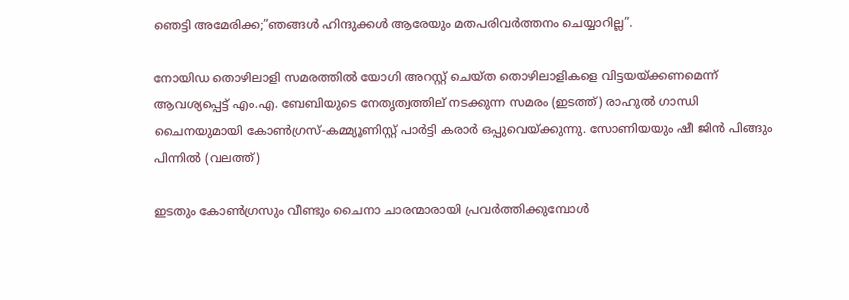ഞെട്ടി അമേരിക്ക;”ഞങ്ങള്‍ ഹിന്ദുക്കള്‍ ആരേയും മതപരിവര്‍ത്തനം ചെയ്യാറില്ല”.

നോയിഡ തൊഴിലാളി സമരത്തില്‍ യോഗി അറസ്റ്റ് ചെയ്ത തൊഴിലാളികളെ വിട്ടയയ്ക്കണമെന്ന് ആവശ്യപ്പെട്ട് എം.എ. ബേബിയുടെ നേതൃത്വത്തില‍് നടക്കുന്ന സമരം (ഇടത്ത്) രാഹുല്‍ ഗാന്ധി ചൈനയുമായി കോണ്‍ഗ്രസ്-കമ്മ്യൂണിസ്റ്റ് പാര്‍ട്ടി കരാര്‍ ഒപ്പുവെയ്ക്കുന്നു. സോണിയയും ഷീ ജിന്‍ പിങ്ങും പിന്നില്‍ (വലത്ത്)

ഇടതും കോണ്‍ഗ്രസും വീണ്ടും ചൈനാ ചാരന്മാരായി പ്രവര്‍ത്തിക്കുമ്പോള്‍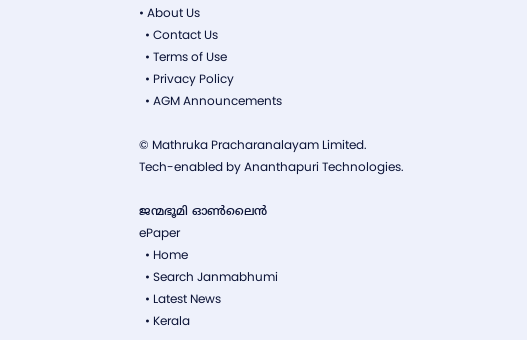• About Us
  • Contact Us
  • Terms of Use
  • Privacy Policy
  • AGM Announcements

© Mathruka Pracharanalayam Limited.
Tech-enabled by Ananthapuri Technologies.

ജന്മഭൂമി ഓണ്‍ലൈന്‍
ePaper
  • Home
  • Search Janmabhumi
  • Latest News
  • Kerala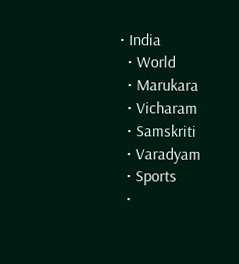• India
  • World
  • Marukara
  • Vicharam
  • Samskriti
  • Varadyam
  • Sports
  •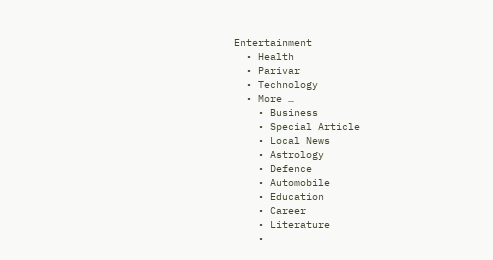Entertainment
  • Health
  • Parivar
  • Technology
  • More …
    • Business
    • Special Article
    • Local News
    • Astrology
    • Defence
    • Automobile
    • Education
    • Career
    • Literature
    •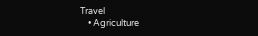Travel
    • Agriculture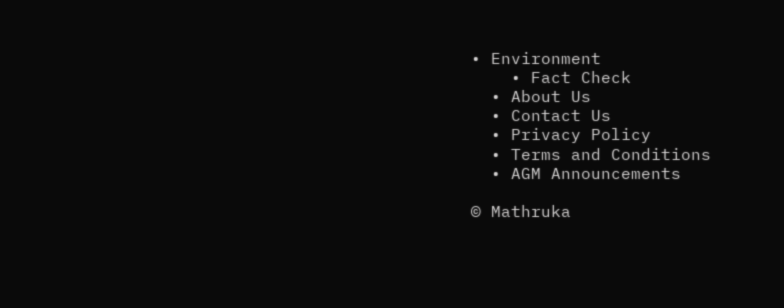• Environment
    • Fact Check
  • About Us
  • Contact Us
  • Privacy Policy
  • Terms and Conditions
  • AGM Announcements

© Mathruka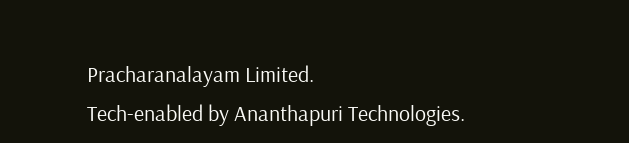Pracharanalayam Limited.
Tech-enabled by Ananthapuri Technologies.